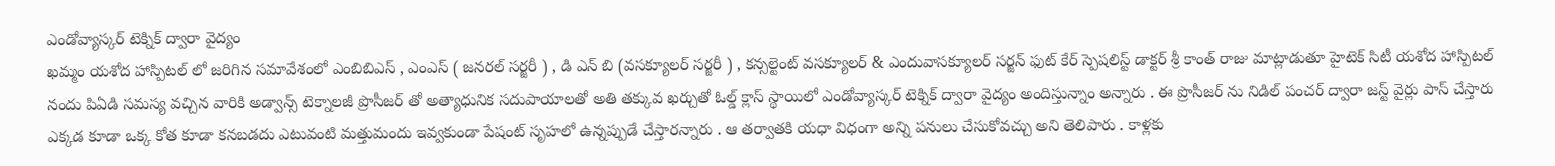ఎండోవ్యాస్కర్ టెక్నిక్ ద్వారా వైద్యం
ఖమ్మం యశోద హాస్పిటల్ లో జరిగిన సమావేశంలో ఎంబిబిఎస్ , ఎంఎస్ ( జనరల్ సర్జరీ ) , డి ఎన్ బి (వసక్యూలర్ సర్జరీ ) , కన్సల్టెంట్ వసక్యూలర్ & ఎందువాసక్యూలర్ సర్జన్ ఫుట్ కేర్ స్పెషలిస్ట్ డాక్టర్ శ్రీ కాంత్ రాజు మాట్లాడుతూ హైటెక్ సిటీ యశోద హాస్పిటల్ నందు పిఏడి సమస్య వచ్చిన వారికి అడ్వాన్స్ టెక్నాలజీ ప్రొసీజర్ తో అత్యాధునిక సదుపాయాలతో అతి తక్కువ ఖర్చుతో ఓల్డ్ క్లాస్ స్థాయిలో ఎండోవ్యాస్కర్ టెక్నిక్ ద్వారా వైద్యం అందిస్తున్నాం అన్నారు . ఈ ప్రొసీజర్ ను నిడిల్ పంచర్ ద్వారా జస్ట్ వైర్లు పాస్ చేస్తారు ఎక్కడ కూడా ఒక్క కోత కూడా కనబడదు ఎటువంటి మత్తుమందు ఇవ్వకుండా పేషంట్ సృహలో ఉన్నప్పుడే చేస్తారన్నారు . ఆ తర్వాతకి యధా విధంగా అన్ని పనులు చేసుకోవచ్చు అని తెలిపారు . కాళ్లకు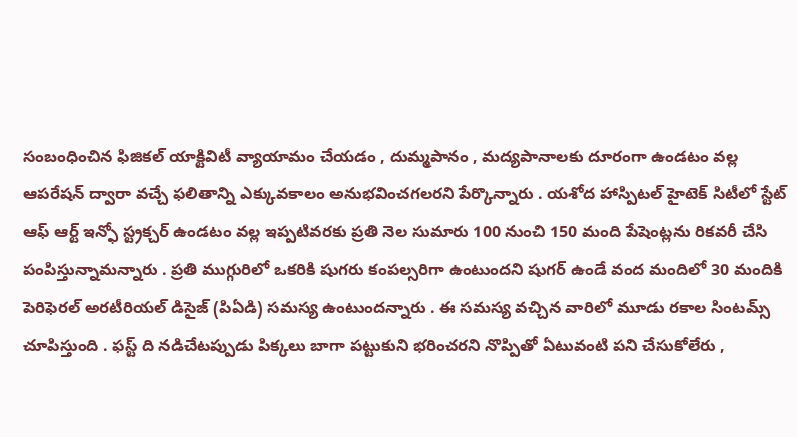సంబంధించిన ఫిజికల్ యాక్టివిటీ వ్యాయామం చేయడం , దుమ్మపానం , మద్యపానాలకు దూరంగా ఉండటం వల్ల ఆపరేషన్ ద్వారా వచ్చే ఫలితాన్ని ఎక్కువకాలం అనుభవించగలరని పేర్కొన్నారు . యశోద హాస్పిటల్ హైటెక్ సిటీలో స్టేట్ ఆఫ్ ఆర్ట్ ఇన్ఫో స్ట్రక్చర్ ఉండటం వల్ల ఇప్పటివరకు ప్రతి నెల సుమారు 100 నుంచి 150 మంది పేషెంట్లను రికవరీ చేసి పంపిస్తున్నామన్నారు . ప్రతి ముగ్గురిలో ఒకరికి షుగరు కంపల్సరిగా ఉంటుందని షుగర్ ఉండే వంద మందిలో 30 మందికి పెరిఫెరల్ అరటీరియల్ డిసైజ్ (పిఏడి) సమస్య ఉంటుందన్నారు . ఈ సమస్య వచ్చిన వారిలో మూడు రకాల సింటమ్స్ చూపిస్తుంది . ఫస్ట్ ది నడిచేటప్పుడు పిక్కలు బాగా పట్టుకుని భరించరని నొప్పితో ఏటువంటి పని చేసుకోలేరు ,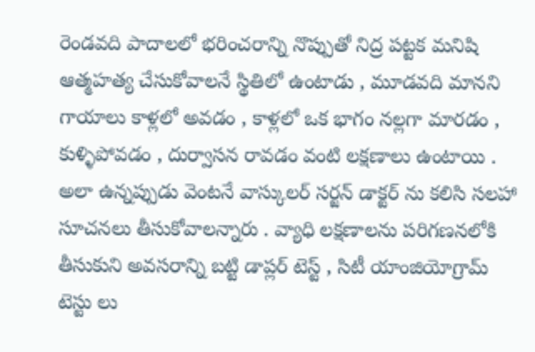రెండవది పాదాలలో భరించరాన్ని నొప్పుతో నిద్ర పట్టక మనిషి ఆత్మహత్య చేసుకోవాలనే స్థితిలో ఉంటాడు , మూడవది మానని గాయాలు కాళ్లలో అవడం , కాళ్లలో ఒక భాగం నల్లగా మారడం , కుళ్ళిపోవడం , దుర్వాసన రావడం వంటి లక్షణాలు ఉంటాయి . అలా ఉన్నప్పుడు వెంటనే వాస్కులర్ సర్జన్ డాక్టర్ ను కలిసి సలహా సూచనలు తీసుకోవాలన్నారు . వ్యాధి లక్షణాలను పరిగణనలోకి తీసుకుని అవసరాన్ని బట్టి డాప్లర్ టెస్ట్ , సిటీ యాంజియోగ్రామ్ టెస్టు లు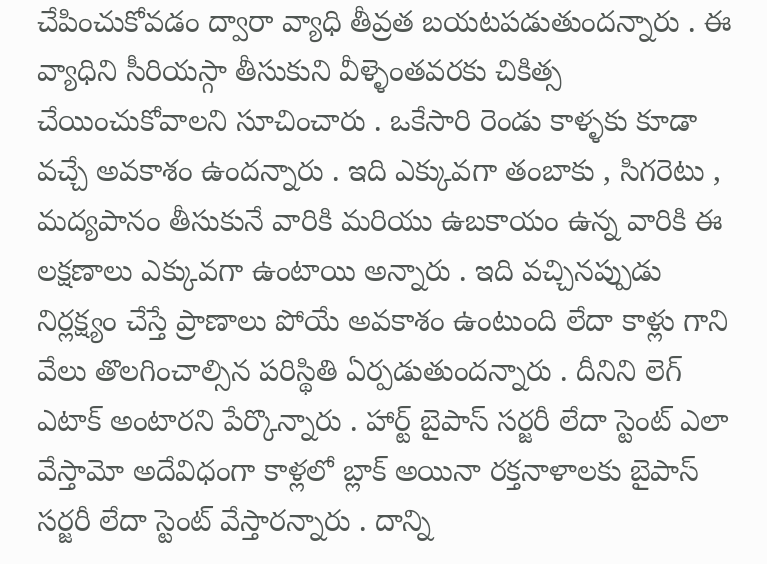చేపించుకోవడం ద్వారా వ్యాధి తీవ్రత బయటపడుతుందన్నారు . ఈ వ్యాధిని సీరియస్గా తీసుకుని వీళ్ళెంతవరకు చికిత్స చేయించుకోవాలని సూచించారు . ఒకేసారి రెండు కాళ్ళకు కూడా వచ్చే అవకాశం ఉందన్నారు . ఇది ఎక్కువగా తంబాకు , సిగరెటు , మద్యపానం తీసుకునే వారికి మరియు ఉబకాయం ఉన్న వారికి ఈ లక్షణాలు ఎక్కువగా ఉంటాయి అన్నారు . ఇది వచ్చినప్పుడు నిర్లక్ష్యం చేస్తే ప్రాణాలు పోయే అవకాశం ఉంటుంది లేదా కాళ్లు గాని వేలు తొలగించాల్సిన పరిస్థితి ఏర్పడుతుందన్నారు . దీనిని లెగ్ ఎటాక్ అంటారని పేర్కొన్నారు . హార్ట్ బైపాస్ సర్జరీ లేదా స్టెంట్ ఎలా వేస్తామో అదేవిధంగా కాళ్లలో బ్లాక్ అయినా రక్తనాళాలకు బైపాస్ సర్జరీ లేదా స్టెంట్ వేస్తారన్నారు . దాన్ని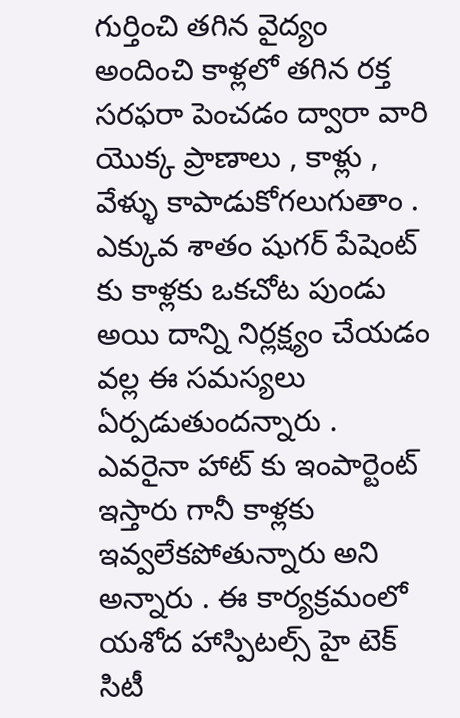గుర్తించి తగిన వైద్యం అందించి కాళ్లలో తగిన రక్త సరఫరా పెంచడం ద్వారా వారి యొక్క ప్రాణాలు , కాళ్లు , వేళ్ళు కాపాడుకోగలుగుతాం . ఎక్కువ శాతం షుగర్ పేషెంట్ కు కాళ్లకు ఒకచోట పుండు అయి దాన్ని నిర్లక్ష్యం చేయడం వల్ల ఈ సమస్యలు ఏర్పడుతుందన్నారు . ఎవరైనా హాట్ కు ఇంపార్టెంట్ ఇస్తారు గానీ కాళ్లకు ఇవ్వలేకపోతున్నారు అని అన్నారు . ఈ కార్యక్రమంలో యశోద హాస్పిటల్స్ హై టెక్ సిటీ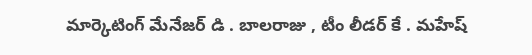మార్కెటింగ్ మేనేజర్ డి . బాలరాజు , టీం లీడర్ కే . మహేష్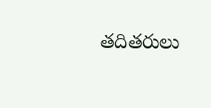తదితరులు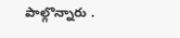పాల్గొన్నారు .